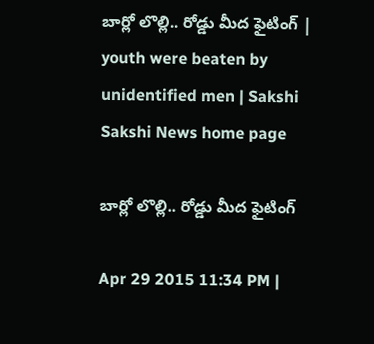బార్లో లొల్లి.. రోడ్డు మీద ఫైటింగ్ | youth were beaten by unidentified men | Sakshi
Sakshi News home page

బార్లో లొల్లి.. రోడ్డు మీద ఫైటింగ్

Apr 29 2015 11:34 PM |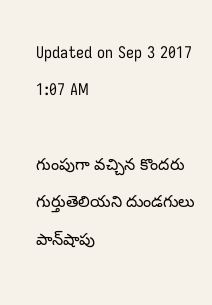Updated on Sep 3 2017 1:07 AM

గుంపుగా వచ్చిన కొందరు గుర్తుతెలియని దుండగులు పాన్‌షాపు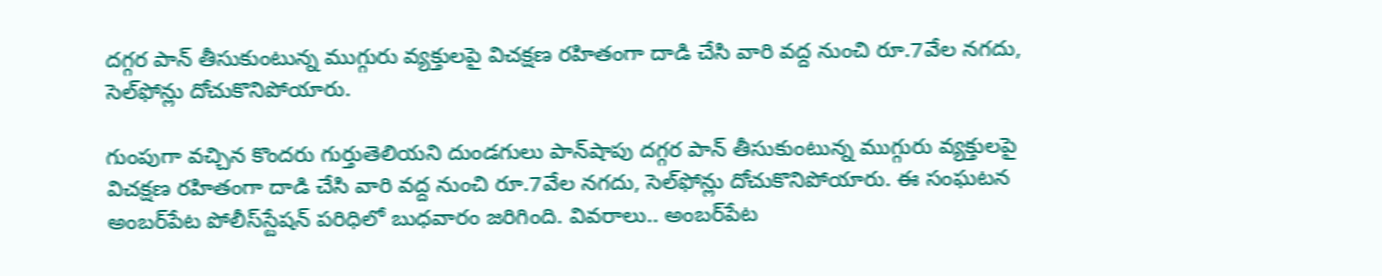దగ్గర పాన్ తీసుకుంటున్న ముగ్గురు వ్యక్తులపై విచక్షణ రహితంగా దాడి చేసి వారి వద్ద నుంచి రూ.7వేల నగదు, సెల్‌ఫోన్లు దోచుకొనిపోయారు.

గుంపుగా వచ్చిన కొందరు గుర్తుతెలియని దుండగులు పాన్‌షాపు దగ్గర పాన్ తీసుకుంటున్న ముగ్గురు వ్యక్తులపై విచక్షణ రహితంగా దాడి చేసి వారి వద్ద నుంచి రూ.7వేల నగదు, సెల్‌ఫోన్లు దోచుకొనిపోయారు. ఈ సంఘటన అంబర్‌పేట పోలీస్‌స్టేషన్ పరిధిలో బుధవారం జరిగింది. వివరాలు.. అంబర్‌పేట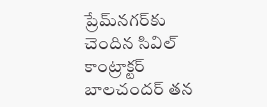ప్రేమ్‌నగర్‌కు చెందిన సివిల్ కాంట్రాక్టర్ బాలచందర్ తన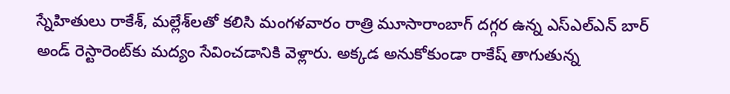స్నేహితులు రాకేశ్, మల్లేశ్‌లతో కలిసి మంగళవారం రాత్రి మూసారాంబాగ్ దగ్గర ఉన్న ఎస్‌ఎల్‌ఎన్ బార్ అండ్ రెస్టారెంట్‌కు మద్యం సేవించడానికి వెళ్లారు. అక్కడ అనుకోకుండా రాకేష్ తాగుతున్న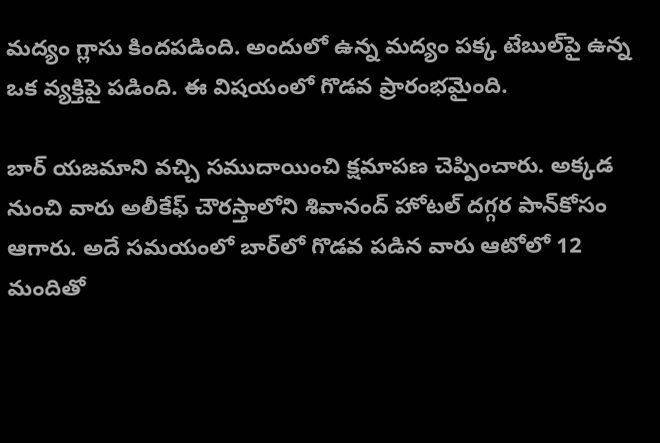మద్యం గ్లాసు కిందపడింది. అందులో ఉన్న మద్యం పక్క టేబుల్‌పై ఉన్న ఒక వ్యక్తిపై పడింది. ఈ విషయంలో గొడవ ప్రారంభమైంది.

బార్ యజమాని వచ్చి సముదాయించి క్షమాపణ చెప్పించారు. అక్కడ నుంచి వారు అలీకేఫ్ చౌరస్తాలోని శివానంద్ హోటల్ దగ్గర పాన్‌కోసం ఆగారు. అదే సమయంలో బార్‌లో గొడవ పడిన వారు ఆటోలో 12 మందితో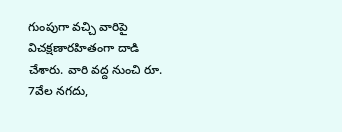గుంపుగా వచ్చి వారిపై విచక్షణారహితంగా దాడి చేశారు. వారి వద్ద నుంచి రూ. 7వేల నగదు,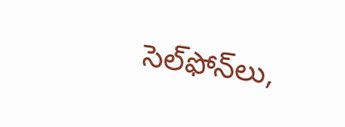సెల్‌ఫోన్‌లు,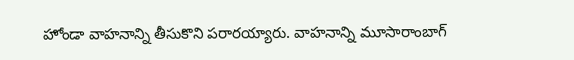హోండా వాహనాన్ని తీసుకొని పరారయ్యారు. వాహనాన్ని మూసారాంబాగ్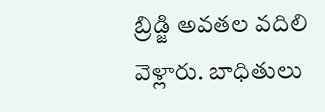బ్రిడ్జి అవతల వదిలి వెళ్లారు. బాధితులు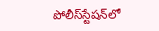పోలీస్‌స్టేషన్‌లో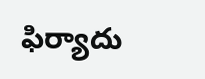ఫిర్యాదు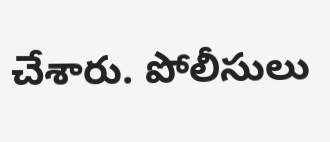చేశారు. పోలీసులు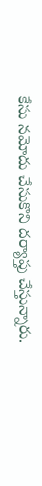కేసు నమోదు చేసుకొని దర్యాప్తు చేస్తున్నారు.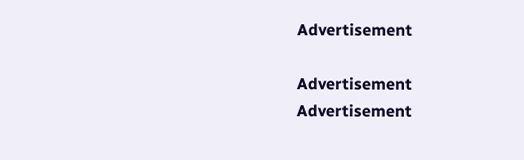Advertisement

Advertisement
Advertisement